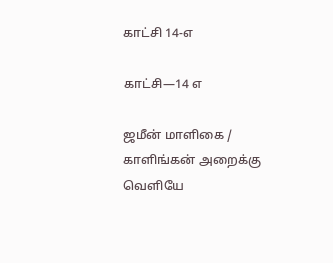காட்சி 14-எ

காட்சி—14 எ

ஜமீன் மாளிகை / காளிங்கன் அறைக்கு வெளியே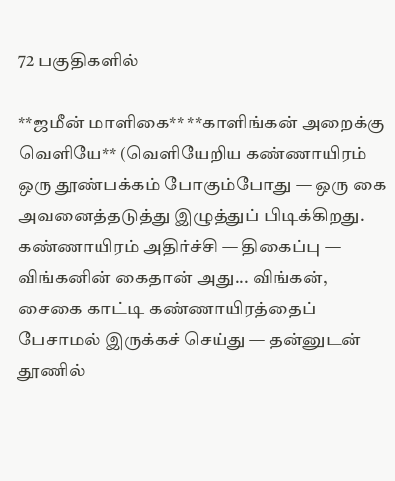72 பகுதிகளில்

**ஜமீன் மாளிகை** **காளிங்கன் அறைக்கு வெளியே** (வெளியேறிய கண்ணாயிரம் ஒரு தூண்பக்கம் போகும்போது — ஒரு கை அவனைத்தடுத்து இழுத்துப் பிடிக்கிறது. கண்ணாயிரம் அதிர்ச்சி — திகைப்பு — விங்கனின் கைதான் அது... விங்கன், சைகை காட்டி கண்ணாயிரத்தைப் பேசாமல் இருக்கச் செய்து — தன்னுடன் தூணில்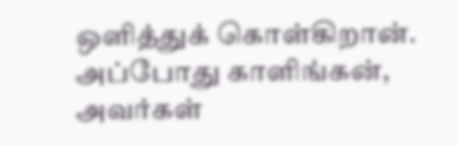ஒளித்துக் கொள்கிறான். அப்போது காளிங்கன், அவர்கள்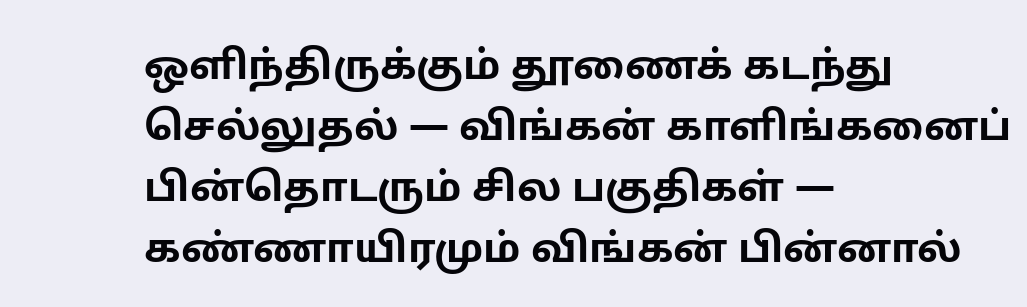ஒளிந்திருக்கும் தூணைக் கடந்து செல்லுதல் — விங்கன் காளிங்கனைப் பின்தொடரும் சில பகுதிகள் — கண்ணாயிரமும் விங்கன் பின்னால்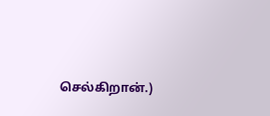செல்கிறான்.)